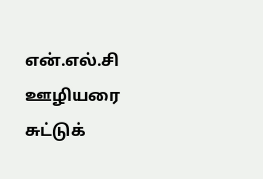என்.எல்.சி ஊழியரை சுட்டுக்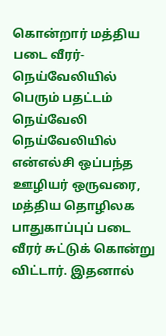கொன்றார் மத்திய படை வீரர்- நெய்வேலியில் பெரும் பதட்டம்
நெய்வேலி நெய்வேலியில் என்எல்சி ஒப்பந்த ஊழியர் ஒருவரை, மத்திய தொழிலக பாதுகாப்புப் படை வீரர் சுட்டுக் கொன்று விட்டார். இதனால்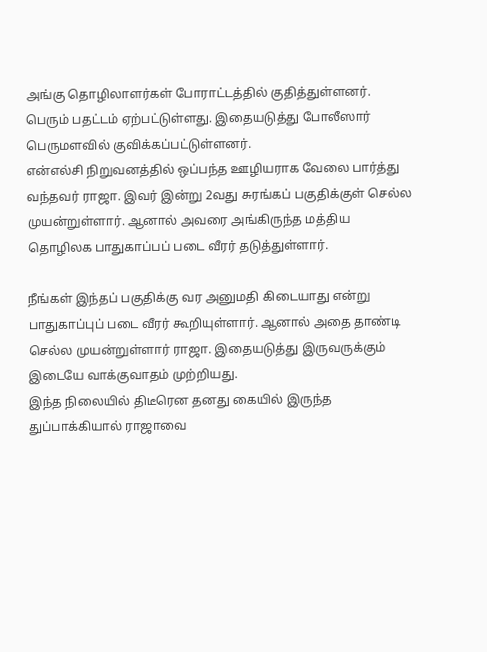அங்கு தொழிலாளர்கள் போராட்டத்தில் குதித்துள்ளனர். பெரும் பதட்டம் ஏற்பட்டுள்ளது. இதையடுத்து போலீஸார் பெருமளவில் குவிக்கப்பட்டுள்ளனர்.
என்எல்சி நிறுவனத்தில் ஒப்பந்த ஊழியராக வேலை பார்த்து வந்தவர் ராஜா. இவர் இன்று 2வது சுரங்கப் பகுதிக்குள் செல்ல முயன்றுள்ளார். ஆனால் அவரை அங்கிருந்த மத்திய தொழிலக பாதுகாப்பப் படை வீரர் தடுத்துள்ளார்.

நீங்கள் இந்தப் பகுதிக்கு வர அனுமதி கிடையாது என்று பாதுகாப்புப் படை வீரர் கூறியுள்ளார். ஆனால் அதை தாண்டி செல்ல முயன்றுள்ளார் ராஜா. இதையடுத்து இருவருக்கும் இடையே வாக்குவாதம் முற்றியது.
இந்த நிலையில் திடீரென தனது கையில் இருந்த துப்பாக்கியால் ராஜாவை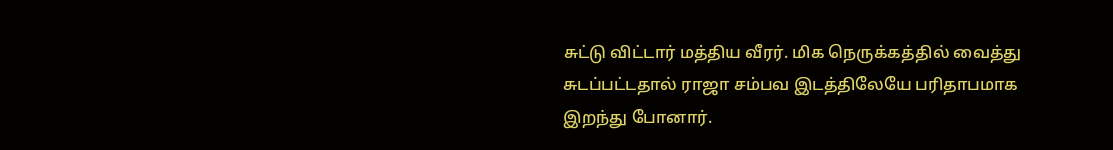சுட்டு விட்டார் மத்திய வீரர். மிக நெருக்கத்தில் வைத்து சுடப்பட்டதால் ராஜா சம்பவ இடத்திலேயே பரிதாபமாக இறந்து போனார்.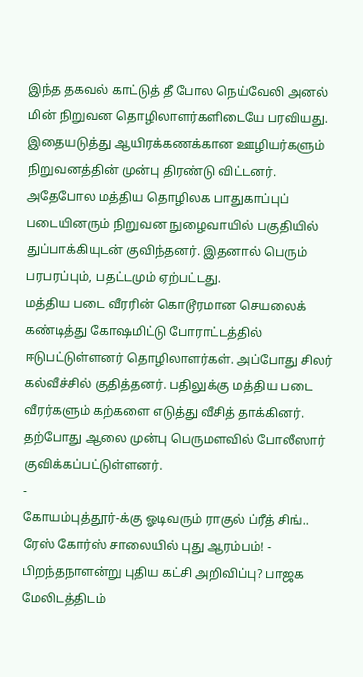இந்த தகவல் காட்டுத் தீ போல நெய்வேலி அனல் மின் நிறுவன தொழிலாளர்களிடையே பரவியது. இதையடுத்து ஆயிரக்கணக்கான ஊழியர்களும் நிறுவனத்தின் முன்பு திரண்டு விட்டனர்.
அதேபோல மத்திய தொழிலக பாதுகாப்புப் படையினரும் நிறுவன நுழைவாயில் பகுதியில் துப்பாக்கியுடன் குவிந்தனர். இதனால் பெரும் பரபரப்பும், பதட்டமும் ஏற்பட்டது.
மத்திய படை வீரரின் கொடூரமான செயலைக் கண்டித்து கோஷமிட்டு போராட்டத்தில் ஈடுபட்டுள்ளனர் தொழிலாளர்கள். அப்போது சிலர் கல்வீச்சில் குதித்தனர். பதிலுக்கு மத்திய படை வீரர்களும் கற்களை எடுத்து வீசித் தாக்கினர்.
தற்போது ஆலை முன்பு பெருமளவில் போலீஸார் குவிக்கப்பட்டுள்ளனர்.
-
கோயம்புத்தூர்-க்கு ஓடிவரும் ராகுல் ப்ரீத் சிங்.. ரேஸ் கோர்ஸ் சாலையில் புது ஆரம்பம்! -
பிறந்தநாளன்று புதிய கட்சி அறிவிப்பு? பாஜக மேலிடத்திடம்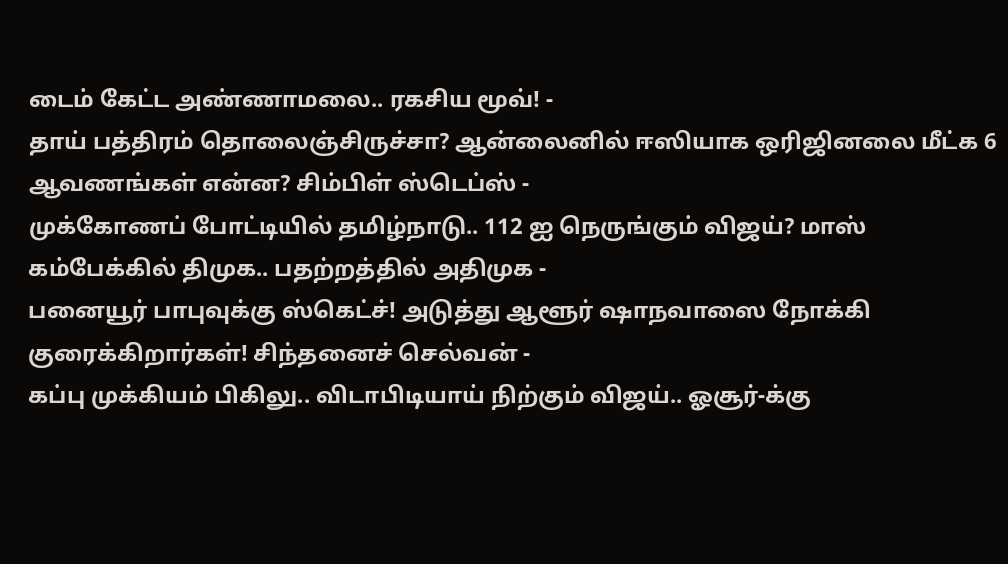டைம் கேட்ட அண்ணாமலை.. ரகசிய மூவ்! -
தாய் பத்திரம் தொலைஞ்சிருச்சா? ஆன்லைனில் ஈஸியாக ஒரிஜினலை மீட்க 6 ஆவணங்கள் என்ன? சிம்பிள் ஸ்டெப்ஸ் -
முக்கோணப் போட்டியில் தமிழ்நாடு.. 112 ஐ நெருங்கும் விஜய்? மாஸ் கம்பேக்கில் திமுக.. பதற்றத்தில் அதிமுக -
பனையூர் பாபுவுக்கு ஸ்கெட்ச்! அடுத்து ஆளூர் ஷாநவாஸை நோக்கி குரைக்கிறார்கள்! சிந்தனைச் செல்வன் -
கப்பு முக்கியம் பிகிலு.. விடாபிடியாய் நிற்கும் விஜய்.. ஓசூர்-க்கு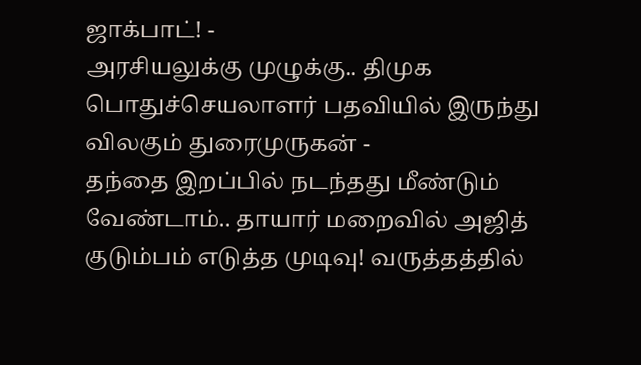ஜாக்பாட்! -
அரசியலுக்கு முழுக்கு.. திமுக பொதுச்செயலாளர் பதவியில் இருந்து விலகும் துரைமுருகன் -
தந்தை இறப்பில் நடந்தது மீண்டும் வேண்டாம்.. தாயார் மறைவில் அஜித் குடும்பம் எடுத்த முடிவு! வருத்தத்தில்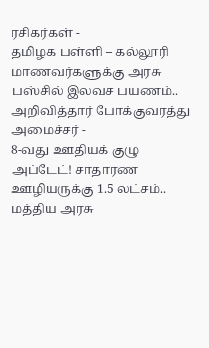ரசிகர்கள் -
தமிழக பள்ளி – கல்லூரி மாணவர்களுக்கு அரசு பஸ்சில் இலவச பயணம்.. அறிவித்தார் போக்குவரத்து அமைச்சர் -
8-வது ஊதியக் குழு அப்டேட்! சாதாரண ஊழியருக்கு 1.5 லட்சம்.. மத்திய அரசு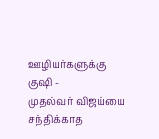ஊழியர்களுக்கு குஷி -
முதல்வர் விஜய்யை சந்திக்காத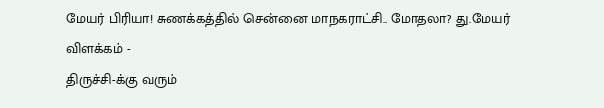மேயர் பிரியா! சுணக்கத்தில் சென்னை மாநகராட்சி.. மோதலா? து.மேயர் விளக்கம் -
திருச்சி-க்கு வரும்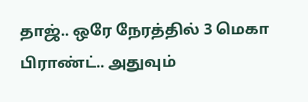தாஜ்.. ஒரே நேரத்தில் 3 மெகா பிராண்ட்.. அதுவும்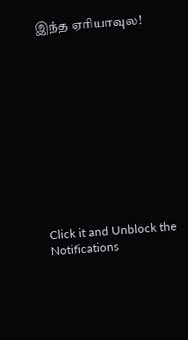இந்த ஏரியாவுல!












Click it and Unblock the Notifications